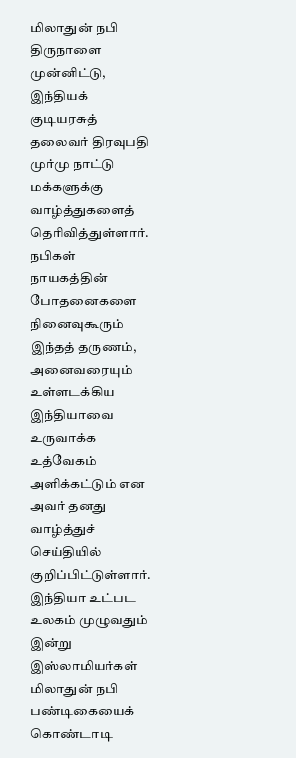மிலாதுன் நபி திருநாளை முன்னிட்டு, இந்தியக் குடியரசுத் தலைவர் திரவுபதி முர்மு நாட்டு மக்களுக்கு வாழ்த்துகளைத் தெரிவித்துள்ளார். நபிகள் நாயகத்தின் போதனைகளை நினைவுகூரும் இந்தத் தருணம், அனைவரையும் உள்ளடக்கிய இந்தியாவை உருவாக்க உத்வேகம் அளிக்கட்டும் என அவர் தனது வாழ்த்துச் செய்தியில் குறிப்பிட்டுள்ளார்.
இந்தியா உட்பட உலகம் முழுவதும் இன்று இஸ்லாமியர்கள் மிலாதுன் நபி பண்டிகையைக் கொண்டாடி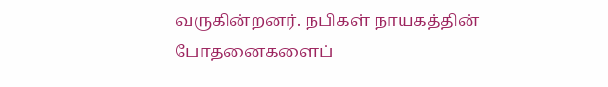வருகின்றனர். நபிகள் நாயகத்தின் போதனைகளைப்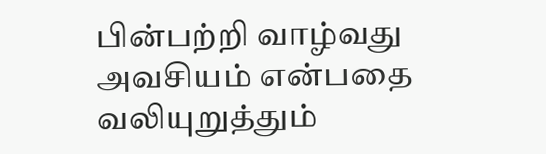பின்பற்றி வாழ்வது அவசியம் என்பதை வலியுறுத்தும்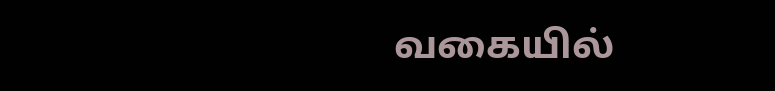வகையில்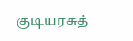குடியரசுத்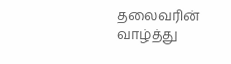தலைவரின் வாழ்த்து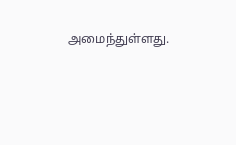அமைந்துள்ளது.